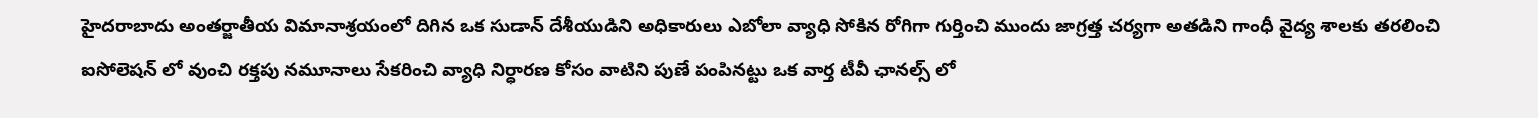హైదరాబాదు అంతర్జాతీయ విమానాశ్రయంలో దిగిన ఒక సుడాన్ దేశీయుడిని అధికారులు ఎబోలా వ్యాధి సోకిన రోగిగా గుర్తించి ముందు జాగ్రత్త చర్యగా అతడిని గాంధీ వైద్య శాలకు తరలించి ఐసోలెషన్ లో వుంచి రక్తపు నమూనాలు సేకరించి వ్యాధి నిర్ధారణ కోసం వాటిని పుణే పంపినట్టు ఒక వార్త టీవీ ఛానల్స్ లో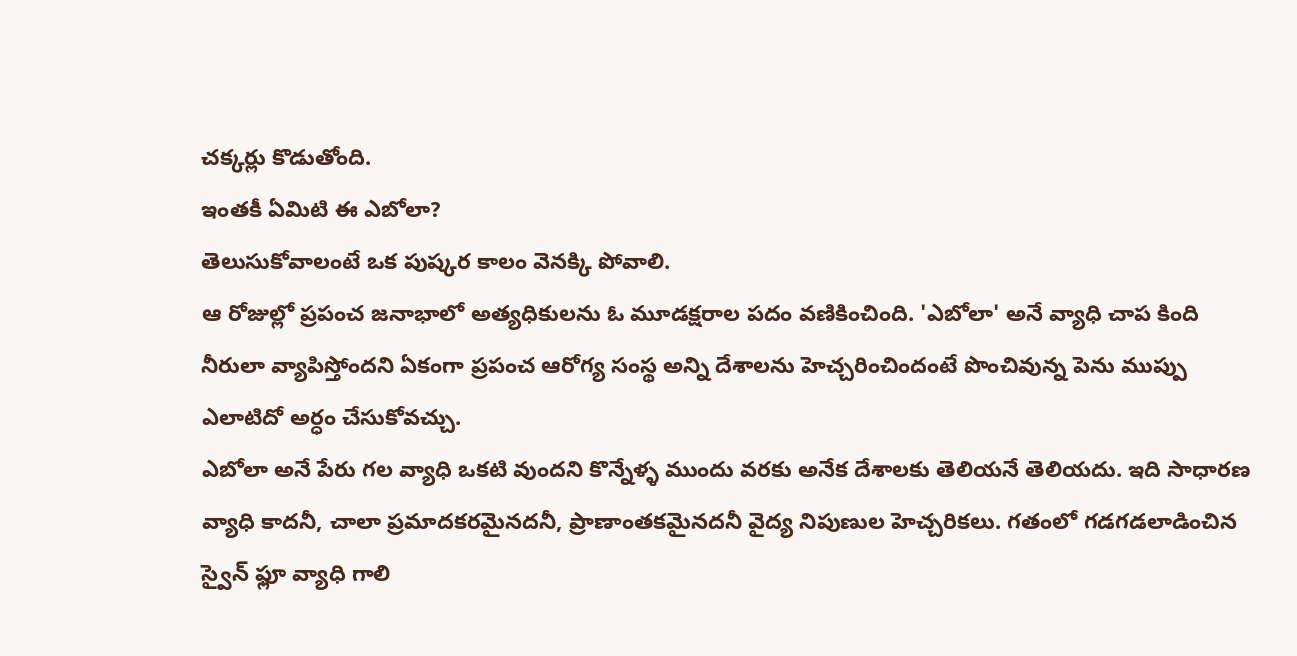చక్కర్లు కొడుతోంది.
ఇంతకీ ఏమిటి ఈ ఎబోలా?
తెలుసుకోవాలంటే ఒక పుష్కర కాలం వెనక్కి పోవాలి.
ఆ రోజుల్లో ప్రపంచ జనాభాలో అత్యధికులను ఓ మూడక్షరాల పదం వణికించింది. 'ఎబోలా' అనే వ్యాధి చాప కింది నీరులా వ్యాపిస్తోందని ఏకంగా ప్రపంచ ఆరోగ్య సంస్థ అన్ని దేశాలను హెచ్చరించిందంటే పొంచివున్న పెను ముప్పు ఎలాటిదో అర్ధం చేసుకోవచ్చు.
ఎబోలా అనే పేరు గల వ్యాధి ఒకటి వుందని కొన్నేళ్ళ ముందు వరకు అనేక దేశాలకు తెలియనే తెలియదు. ఇది సాధారణ వ్యాధి కాదనీ, చాలా ప్రమాదకరమైనదనీ, ప్రాణాంతకమైనదనీ వైద్య నిపుణుల హెచ్చరికలు. గతంలో గడగడలాడించిన స్వైన్ ఫ్లూ వ్యాధి గాలి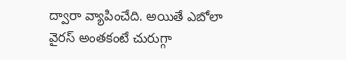ద్వారా వ్యాపించేది. అయితే ఎబోలా వైరస్ అంతకంటే చురుగ్గా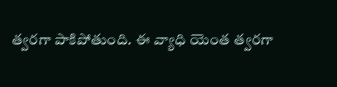త్వరగా పాకిపోతుంది. ఈ వ్యాధి యెంత త్వరగా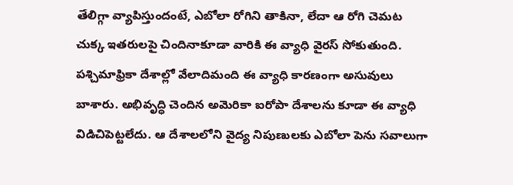తేలిగ్గా వ్యాపిస్తుందంటే, ఎబోలా రోగిని తాకినా, లేదా ఆ రోగి చెమట చుక్క ఇతరులపై చిందినాకూడా వారికి ఈ వ్యాధి వైరస్ సోకుతుంది.
పశ్చిమాఫ్రికా దేశాల్లో వేలాదిమంది ఈ వ్యాధి కారణంగా అసువులు బాశారు. అభివృద్ధి చెందిన అమెరికా ఐరోపా దేశాలను కూడా ఈ వ్యాధి విడిచిపెట్టలేదు. ఆ దేశాలలోని వైద్య నిపుణులకు ఎబోలా పెను సవాలుగా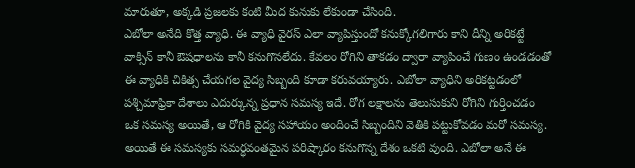మారుతూ, అక్కడి ప్రజలకు కంటి మీద కునుకు లేకుండా చేసింది.
ఎబోలా అనేది కొత్త వ్యాధి. ఈ వ్యాధి వైరస్ ఎలా వ్యాపిస్తుందో కనుక్కోగలిగారు కాని దీన్ని అరికట్టే వాక్సిన్ కానీ ఔషధాలను కానీ కనుగొనలేదు. కేవలం రోగిని తాకడం ద్వారా వ్యాపించే గుణం ఉండడంతో ఈ వ్యాధికి చికిత్స చేయగల వైద్య సిబ్బంది కూడా కరువయ్యారు. ఎబోలా వ్యాధిని అరికట్టడంలో పశ్చిమాఫ్రికా దేశాలు ఎదుర్కున్న ప్రధాన సమస్య ఇదే. రోగ లక్షాలను తెలుసుకుని రోగిని గుర్తించడం ఒక సమస్య అయితే, ఆ రోగికి వైద్య సహాయం అందించే సిబ్బందిని వెతికి పట్టుకోవడం మరో సమస్య.
అయితే ఈ సమస్యకు సమర్ధవంతమైన పరిష్కారం కనుగొన్న దేశం ఒకటి వుంది. ఎబోలా అనే ఈ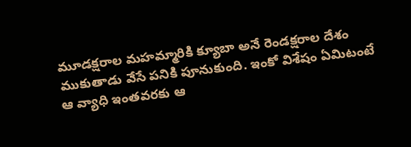మూడక్షరాల మహమ్మారికి క్యూబా అనే రెండక్షరాల దేశం ముకుతాడు వేసే పనికి పూనుకుంది. ఇంకో విశేషం ఏమిటంటే ఆ వ్యాధి ఇంతవరకు ఆ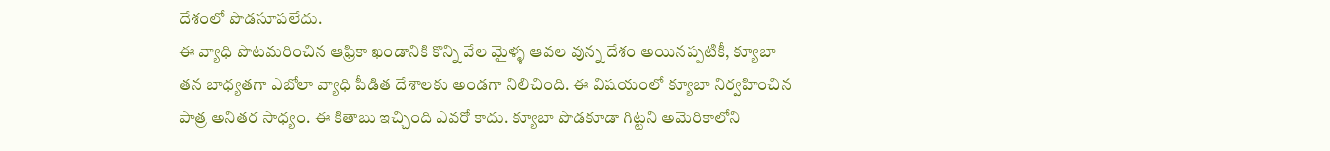దేశంలో పొడసూపలేదు.
ఈ వ్యాధి పొటమరించిన ఆఫ్రికా ఖండానికి కొన్ని వేల మైళ్ళ ఆవల వున్న దేశం అయినప్పటికీ, క్యూబా తన బాధ్యతగా ఎబోలా వ్యాధి పీడిత దేశాలకు అండగా నిలిచింది. ఈ విషయంలో క్యూబా నిర్వహించిన పాత్ర అనితర సాధ్యం. ఈ కితాబు ఇచ్చింది ఎవరో కాదు. క్యూబా పొడకూడా గిట్టని అమెరికాలోని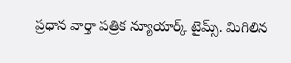ప్రధాన వార్తా పత్రిక న్యూయార్క్ టైమ్స్. మిగిలిన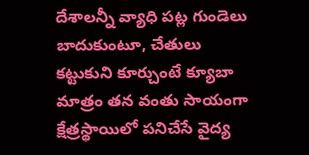దేశాలన్నీ వ్యాధి పట్ల గుండెలు బాదుకుంటూ, చేతులు కట్టుకుని కూర్చుంటే క్యూబా మాత్రం తన వంతు సాయంగా క్షేత్రస్థాయిలో పనిచేసే వైద్య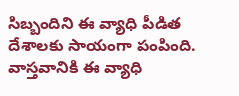సిబ్బందిని ఈ వ్యాధి పీడిత దేశాలకు సాయంగా పంపింది. వాస్తవానికి ఈ వ్యాధి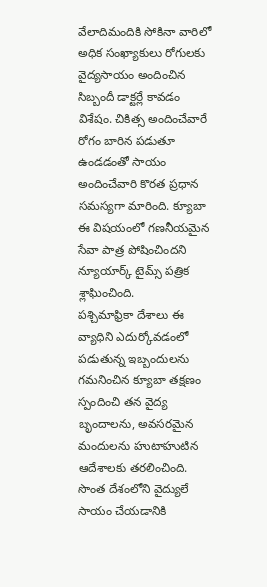వేలాదిమందికి సోకినా వారిలో అధిక సంఖ్యాకులు రోగులకు వైద్యసాయం అందించిన సిబ్బందీ డాక్టర్లే కావడం విశేషం. చికిత్స అందించేవారే రోగం బారిన పడుతూ ఉండడంతో సాయం అందించేవారి కొరత ప్రధాన సమస్యగా మారింది. క్యూబా ఈ విషయంలో గణనీయమైన సేవా పాత్ర పోషించిందని న్యూయార్క్ టైమ్స్ పత్రిక శ్లాఘించింది.
పశ్చిమాఫ్రికా దేశాలు ఈ వ్యాధిని ఎదుర్కోవడంలో పడుతున్న ఇబ్బందులను గమనించిన క్యూబా తక్షణం స్పందించి తన వైద్య బృందాలను, అవసరమైన మందులను హుటాహుటిన ఆదేశాలకు తరలించింది. సొంత దేశంలోని వైద్యులే సాయం చేయడానికి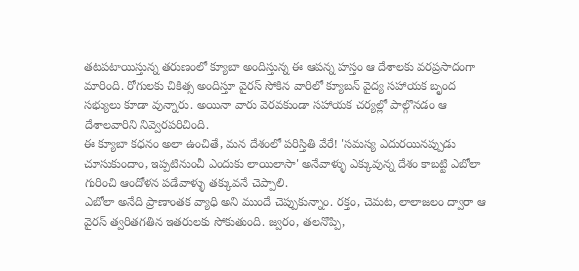తటపటాయిస్తున్న తరుణంలో క్యూబా అందిస్తున్న ఈ ఆపన్న హస్తం ఆ దేశాలకు వరప్రసాదంగా మారింది. రోగులకు చికిత్స అందిస్తూ వైరస్ సోకిన వారిలో క్యూబన్ వైద్య సహాయక బృంద సభ్యులు కూడా వున్నారు. అయినా వారు వెరవకుండా సహాయక చర్యల్లో పాల్గొనడం ఆ దేశాలవారిని నివ్వెరపరిచింది.
ఈ క్యూబా కధనం అలా ఉంచితే, మన దేశంలో పరిస్తితి వేరే! 'సమస్య ఎదురయినప్పుడు చూసుకుందాం, ఇప్పటినుంచీ ఎందుకు లాయిలాసా' అనేవాళ్ళు ఎక్కువున్న దేశం కాబట్టి ఎబోలా గురించి ఆందోళన పడేవాళ్ళు తక్కువనే చెప్పాలి.
ఎబోలా అనేది ప్రాణాంతక వ్యాధి అని ముందే చెప్పుకున్నాం. రక్తం, చెమట, లాలాజలం ద్వారా ఆ వైరస్ త్వరితగతిన ఇతరులకు సోకుతుంది. జ్వరం, తలనొప్పి,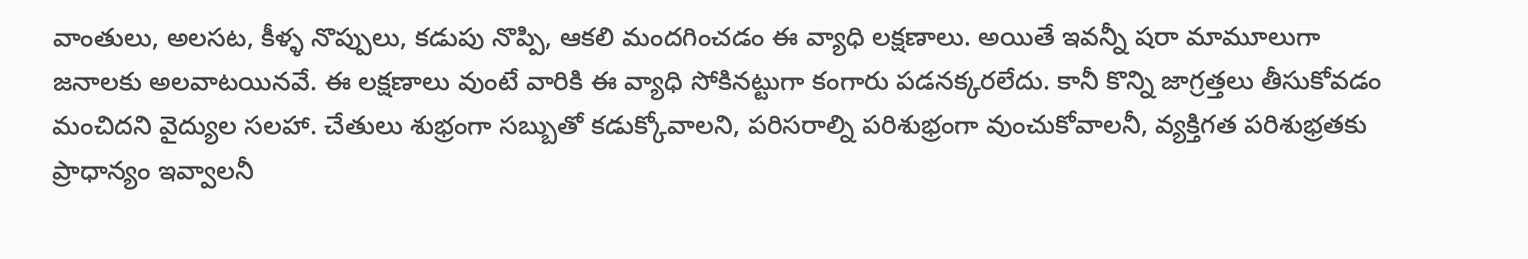వాంతులు, అలసట, కీళ్ళ నొప్పులు, కడుపు నొప్పి, ఆకలి మందగించడం ఈ వ్యాధి లక్షణాలు. అయితే ఇవన్నీ షరా మామూలుగా జనాలకు అలవాటయినవే. ఈ లక్షణాలు వుంటే వారికి ఈ వ్యాధి సోకినట్టుగా కంగారు పడనక్కరలేదు. కానీ కొన్ని జాగ్రత్తలు తీసుకోవడం మంచిదని వైద్యుల సలహా. చేతులు శుభ్రంగా సబ్బుతో కడుక్కోవాలని, పరిసరాల్ని పరిశుభ్రంగా వుంచుకోవాలనీ, వ్యక్తిగత పరిశుభ్రతకు ప్రాధాన్యం ఇవ్వాలనీ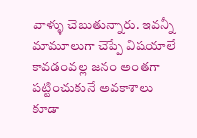వాళ్ళు చెబుతున్నారు. ఇవన్నీ మామూలుగా చెప్పే విషయాలే కావడంవల్ల జనం అంతగా పట్టించుకునే అవకాశాలు కూడా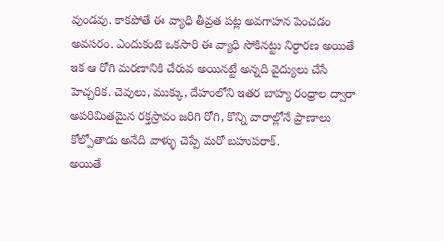వుండవు. కాకపోతే ఈ వ్యాధి తీవ్రత పట్ల అవగాహన పెంచడం అవసరం. ఎందుకంటె ఒకసారి ఈ వ్యాధి సోకినట్టు నిర్ధారణ అయితే ఇక ఆ రోగి మరణానికి చేరువ అయినట్టే అన్నది వైద్యులు చేసే హెచ్చరిక. చెవులు, ముక్కు, దేహంలోని ఇతర బాహ్య రంధ్రాల ద్వారా అపరిమితమైన రక్తస్రావం జరిగి రోగి, కొన్ని వారాల్లోనే ప్రాణాలు కోల్పోతాడు అనేది వాళ్ళు చెప్పే మరో బహుపరాక్.
అయితే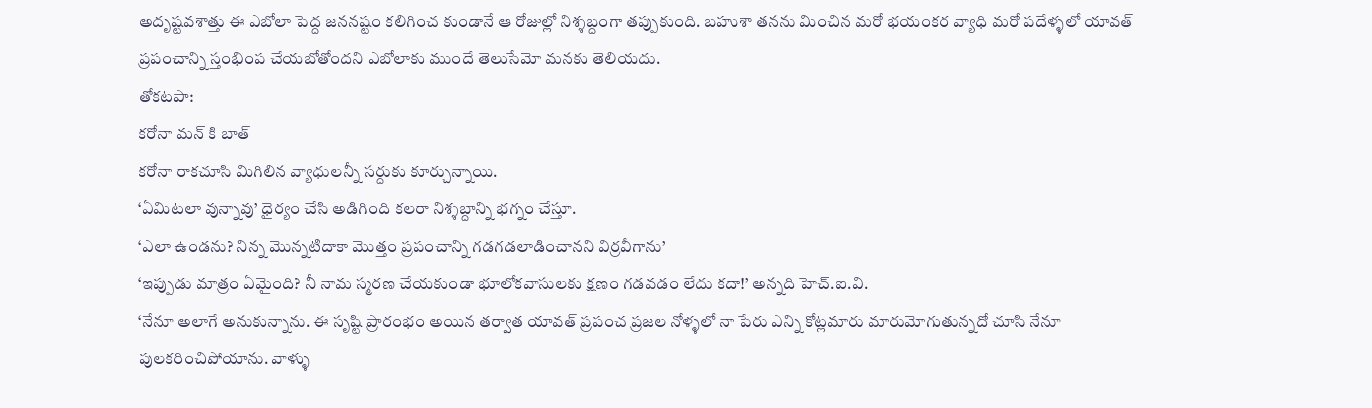అదృష్టవశాత్తు ఈ ఎబోలా పెద్ద జననష్టం కలిగించ కుండానే ఆ రోజుల్లో నిశ్శబ్దంగా తప్పుకుంది. బహుశా తనను మించిన మరో భయంకర వ్యాధి మరో పదేళ్ళలో యావత్ ప్రపంచాన్ని స్తంభింప చేయబోతోందని ఎబోలాకు ముందే తెలుసేమో మనకు తెలియదు.
తోకటపా:
కరోనా మన్ కి బాత్
కరోనా రాకచూసి మిగిలిన వ్యాధులన్నీ సర్దుకు కూర్చున్నాయి.
‘ఏమిటలా వున్నావు’ ధైర్యం చేసి అడిగింది కలరా నిశ్శబ్దాన్ని భగ్నం చేస్తూ.
‘ఎలా ఉండను? నిన్న మొన్నటిదాకా మొత్తం ప్రపంచాన్ని గడగడలాడించానని విర్రవీగాను’
‘ఇప్పుడు మాత్రం ఏమైంది? నీ నామ స్మరణ చేయకుండా భూలోకవాసులకు క్షణం గడవడం లేదు కదా!’ అన్నది హెచ్.ఐ.వి.
‘నేనూ అలాగే అనుకున్నాను. ఈ సృష్టి ప్రారంభం అయిన తర్వాత యావత్ ప్రపంచ ప్రజల నోళ్ళలో నా పేరు ఎన్ని కోట్లమారు మారుమోగుతున్నదో చూసి నేనూ పులకరించిపోయాను. వాళ్ళు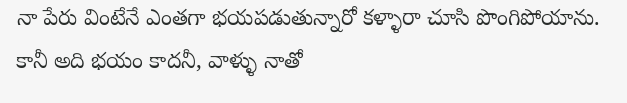నా పేరు వింటేనే ఎంతగా భయపడుతున్నారో కళ్ళారా చూసి పొంగిపోయాను. కానీ అది భయం కాదనీ, వాళ్ళు నాతో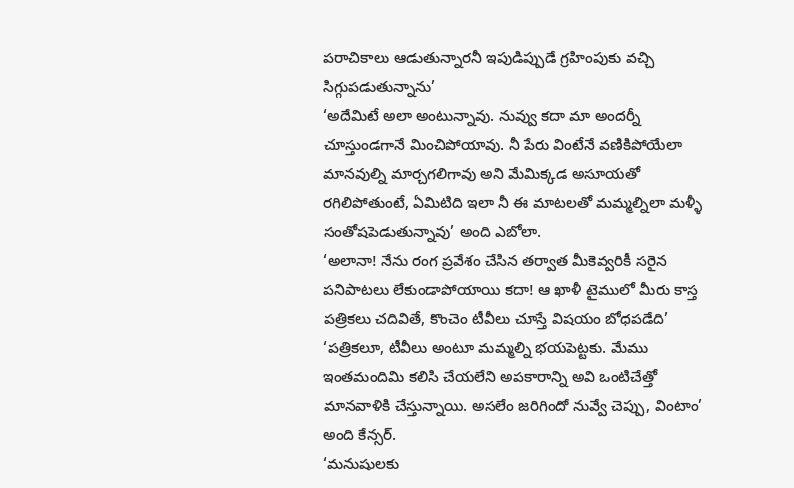పరాచికాలు ఆడుతున్నారనీ ఇపుడిప్పుడే గ్రహింపుకు వచ్చి సిగ్గుపడుతున్నాను’
‘అదేమిటే అలా అంటున్నావు. నువ్వు కదా మా అందర్నీ చూస్తుండగానే మించిపోయావు. నీ పేరు వింటేనే వణికిపోయేలా మానవుల్ని మార్చగలిగావు అని మేమిక్కడ అసూయతో రగిలిపోతుంటే, ఏమిటిది ఇలా నీ ఈ మాటలతో మమ్మల్నిలా మళ్ళీ సంతోషపెడుతున్నావు’ అంది ఎబోలా.
‘అలానా! నేను రంగ ప్రవేశం చేసిన తర్వాత మీకెవ్వరికీ సరైన పనిపాటలు లేకుండాపోయాయి కదా! ఆ ఖాళీ టైములో మీరు కాస్త పత్రికలు చదివితే, కొంచెం టీవీలు చూస్తే విషయం బోధపడేది’
‘పత్రికలూ, టీవీలు అంటూ మమ్మల్ని భయపెట్టకు. మేము ఇంతమందిమి కలిసి చేయలేని అపకారాన్ని అవి ఒంటిచేత్తో మానవాళికి చేస్తున్నాయి. అసలేం జరిగిందో నువ్వే చెప్పు, వింటాం’ అంది కేన్సర్.
‘మనుషులకు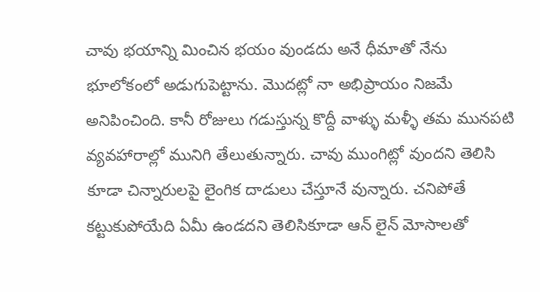చావు భయాన్ని మించిన భయం వుండదు అనే ధీమాతో నేను భూలోకంలో అడుగుపెట్టాను. మొదట్లో నా అభిప్రాయం నిజమే అనిపించింది. కానీ రోజులు గడుస్తున్న కొద్దీ వాళ్ళు మళ్ళీ తమ మునపటి వ్యవహారాల్లో మునిగి తేలుతున్నారు. చావు ముంగిట్లో వుందని తెలిసి కూడా చిన్నారులపై లైంగిక దాడులు చేస్తూనే వున్నారు. చనిపోతే కట్టుకుపోయేది ఏమీ ఉండదని తెలిసికూడా ఆన్ లైన్ మోసాలతో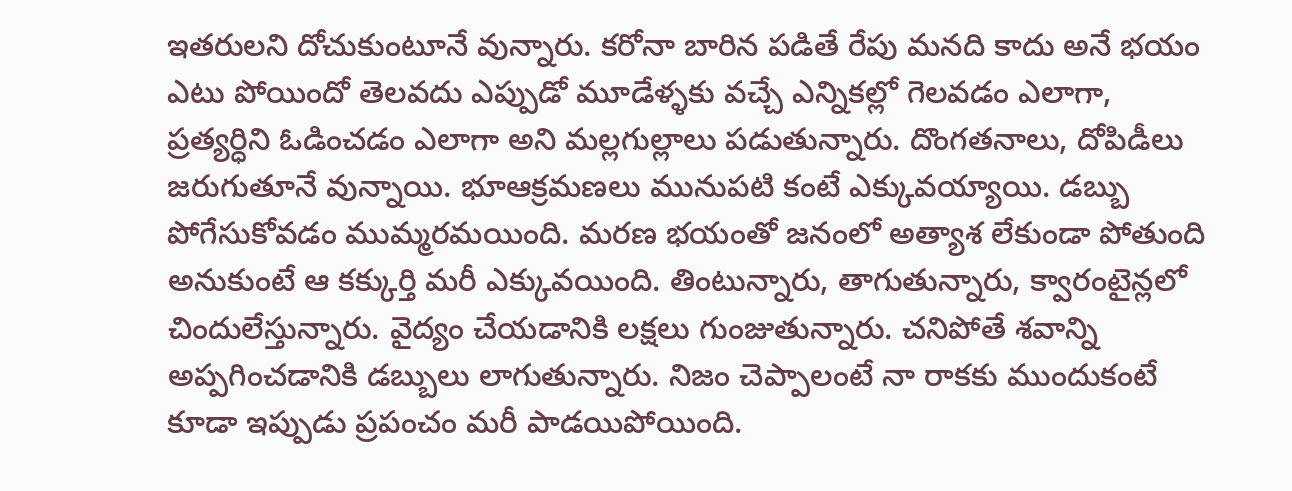ఇతరులని దోచుకుంటూనే వున్నారు. కరోనా బారిన పడితే రేపు మనది కాదు అనే భయం ఎటు పోయిందో తెలవదు ఎప్పుడో మూడేళ్ళకు వచ్చే ఎన్నికల్లో గెలవడం ఎలాగా, ప్రత్యర్ధిని ఓడించడం ఎలాగా అని మల్లగుల్లాలు పడుతున్నారు. దొంగతనాలు, దోపిడీలు జరుగుతూనే వున్నాయి. భూఆక్రమణలు మునుపటి కంటే ఎక్కువయ్యాయి. డబ్బు పోగేసుకోవడం ముమ్మరమయింది. మరణ భయంతో జనంలో అత్యాశ లేకుండా పోతుంది అనుకుంటే ఆ కక్కుర్తి మరీ ఎక్కువయింది. తింటున్నారు, తాగుతున్నారు, క్వారంటైన్లలో చిందులేస్తున్నారు. వైద్యం చేయడానికి లక్షలు గుంజుతున్నారు. చనిపోతే శవాన్ని అప్పగించడానికి డబ్బులు లాగుతున్నారు. నిజం చెప్పాలంటే నా రాకకు ముందుకంటే కూడా ఇప్పుడు ప్రపంచం మరీ పాడయిపోయింది.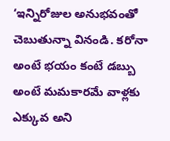‘ఇన్నిరోజుల అనుభవంతో చెబుతున్నా వినండి. కరోనా అంటే భయం కంటే డబ్బు అంటే మమకారమే వాళ్లకు ఎక్కువ అని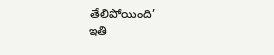తేలిపోయింది’
ఇతి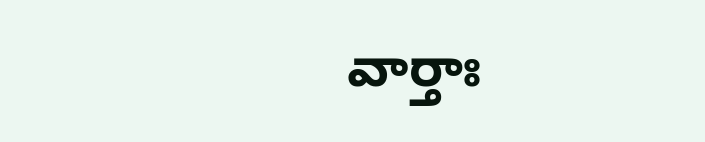వార్తాః